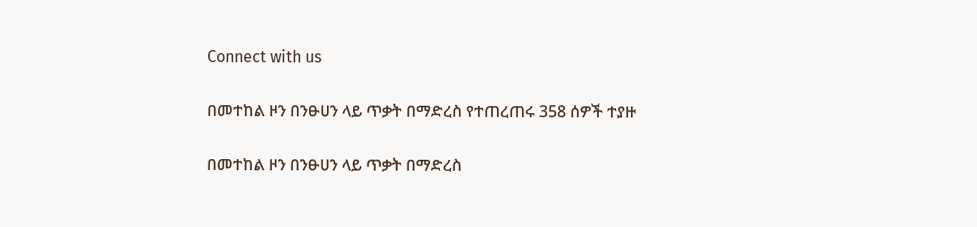Connect with us

በመተከል ዞን በንፁሀን ላይ ጥቃት በማድረስ የተጠረጠሩ 358 ሰዎች ተያዙ

በመተከል ዞን በንፁሀን ላይ ጥቃት በማድረስ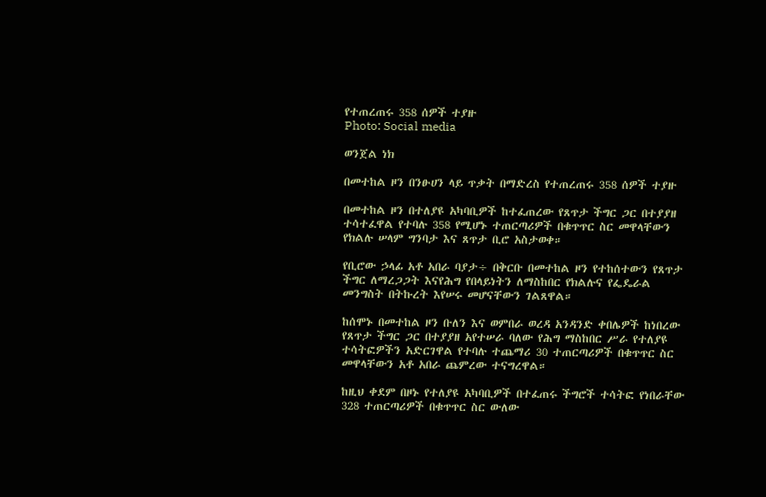የተጠረጠሩ 358 ሰዎች ተያዙ
Photo: Social media

ወንጀል ነክ

በመተከል ዞን በንፁሀን ላይ ጥቃት በማድረስ የተጠረጠሩ 358 ሰዎች ተያዙ

በመተከል ዞን በተለያዩ አካባቢዎች ከተፈጠረው የጸጥታ ችግር ጋር በተያያዘ ተሳተፈዋል የተባሉ 358 የሚሆኑ ተጠርጣሪዎች በቁጥጥር ስር መዋላቸውን የክልሉ ሠላም ግንባታ እና ጸጥታ ቢሮ አስታወቀ።

የቢሮው ኃላፊ አቶ አበራ ባያታ÷ በቅርቡ በመተከል ዞን የተከሰተውን የጸጥታ ችግር ለማረጋጋት እናየሕግ የበላይነትን ለማስከበር የክልሉና የፌዴራል መንግስት በትኩረት እየሠሩ መሆናቸውን ገልጸዋል።

ከሰሞኑ በመተከል ዞን ቡለን እና ወምበራ ወረዳ አንዳንድ ቀበሌዎች ከነበረው የጸጥታ ችግር ጋር በተያያዘ አየተሠራ ባለው የሕግ ማስከበር ሥራ የተለያዩ ተሳትፎዎችን አድርገዋል የተባሉ ተጨማሪ 30 ተጠርጣሪዎች በቁጥጥር ስር መዋላቸውን አቶ አበራ ጨምረው ተናግረዋል።

ከዚህ ቀደም በዞኑ የተለያዩ አካባቢዎች በተፈጠሩ ችግሮች ተሳትፎ የነበራቸው 328 ተጠርጣሪዎች በቁጥጥር ስር ውለው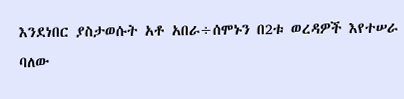እንደነበር ያስታወሱት አቶ አበራ÷ሰሞኑን በ2ቱ ወረዳዎች እየተሠራ ባለው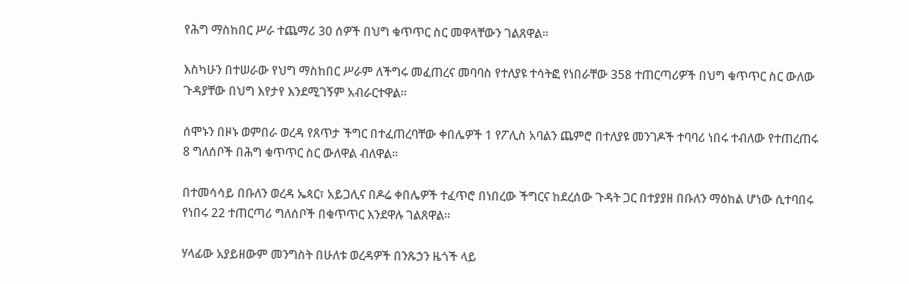የሕግ ማስከበር ሥራ ተጨማሪ 30 ሰዎች በህግ ቁጥጥር ስር መዋላቸውን ገልጸዋል።

እስካሁን በተሠራው የህግ ማስከበር ሥራም ለችግሩ መፈጠረና መባባስ የተለያዩ ተሳትፎ የነበራቸው 358 ተጠርጣሪዎች በህግ ቁጥጥር ስር ውለው ጉዳያቸው በህግ እየታየ እንደሚገኝም አብራርተዋል፡፡

ሰሞኑን በዞኑ ወምበራ ወረዳ የጸጥታ ችግር በተፈጠረባቸው ቀበሌዎች 1 የፖሊስ አባልን ጨምሮ በተለያዩ መንገዶች ተባባሪ ነበሩ ተብለው የተጠረጠሩ 8 ግለሰቦች በሕግ ቁጥጥር ስር ውለዋል ብለዋል።

በተመሳሳይ በቡለን ወረዳ ኤጳር፣ አይጋሊና በዶሬ ቀበሌዎች ተፈጥሮ በነበረው ችግርና ከደረሰው ጉዳት ጋር በተያያዘ በቡለን ማዕከል ሆነው ሲተባበሩ የነበሩ 22 ተጠርጣሪ ግለሰቦች በቁጥጥር እንደዋሉ ገልጸዋል።

ሃላፊው አያይዘውም መንግስት በሁለቱ ወረዳዎች በንጹኃን ዜጎች ላይ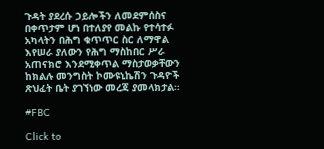ጉዳት ያደረሱ ኃይሎችን ለመደምሰስና በቀጥታም ሆነ በተለያየ መልኩ የተሳተፉ አካላትን በሕግ ቁጥጥር ስር ለማዋል እየሠራ ያለውን የሕግ ማስከበር ሥራ አጠናክሮ እንደሚቀጥል ማስታወቃቸውን ከክልሉ መንግስት ኮሙዩኒኬሽን ጉዳዮች ጽህፈት ቤት ያገኘነው መረጃ ያመላክታል።

#FBC

Click to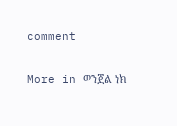comment

More in ወንጀል ነክ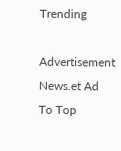Trending

Advertisement News.et Ad
To Top